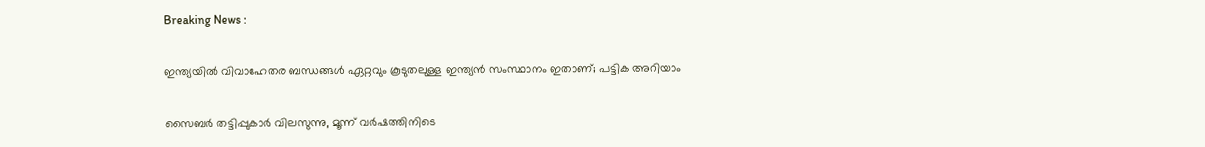Breaking News :

ഇന്ത്യയില്‍ വിവാഹേതര ബന്ധങ്ങള്‍ ഏറ്റവും കൂടുതലുള്ള ഇന്ത്യന്‍ സംസ്ഥാനം ഇതാണ്; പട്ടിക അറിയാം

സൈബര്‍ തട്ടിപ്പുകാര്‍ വിലസുന്നു, മൂന്ന് വര്‍ഷത്തിനിടെ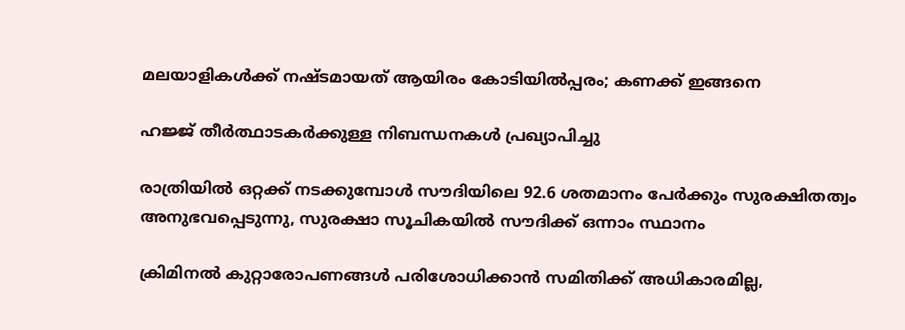മലയാളികള്‍ക്ക് നഷ്ടമായത് ആയിരം കോടിയില്‍പ്പരം; കണക്ക് ഇങ്ങനെ

ഹജ്ജ് തീർത്ഥാടകർക്കുള്ള നിബന്ധനകൾ പ്രഖ്യാപിച്ചു

രാത്രിയിൽ ഒറ്റക്ക് നടക്കുമ്പോൾ സൗദിയിലെ 92.6 ശതമാനം പേർക്കും സുരക്ഷിതത്വം അനുഭവപ്പെടുന്നു, സുരക്ഷാ സൂചികയിൽ സൗദിക്ക് ഒന്നാം സ്ഥാനം

ക്രിമിനല്‍ കുറ്റാരോപണങ്ങള്‍ പരിശോധിക്കാന്‍ സമിതിക്ക്‌ അധികാരമില്ല,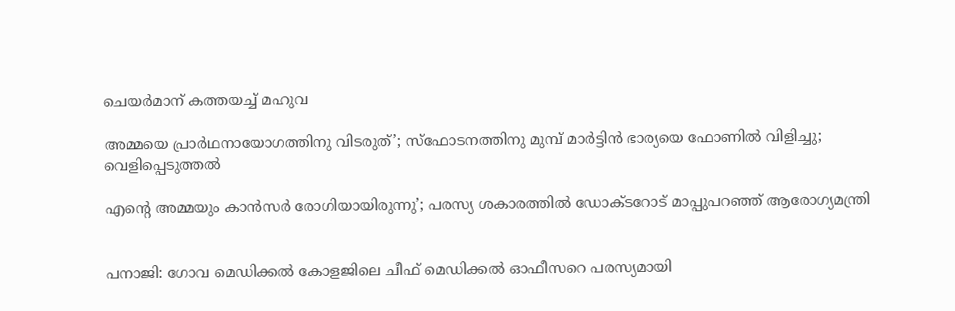ചെയര്‍മാന്‌ കത്തയച്ച് മഹുവ

അമ്മയെ പ്രാര്‍ഥനായോഗത്തിനു വിടരുത്’; സ്‌ഫോടനത്തിനു മുമ്പ് മാര്‍ട്ടിന്‍ ഭാര്യയെ ഫോണില്‍ വിളിച്ചു; വെളിപ്പെടുത്തല്‍

എന്റെ അമ്മയും കാന്‍സര്‍ രോഗിയായിരുന്നു’; പരസ്യ ശകാരത്തില്‍ ഡോക്ടറോട് മാപ്പുപറഞ്ഞ് ആരോഗ്യമന്ത്രി


പനാജി: ഗോവ മെഡിക്കല്‍ കോളജിലെ ചീഫ് മെഡിക്കല്‍ ഓഫീസറെ പരസ്യമായി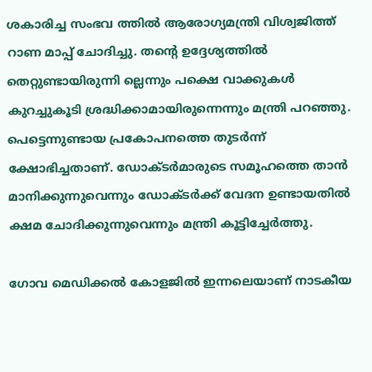ശകാരിച്ച സംഭവ ത്തില്‍ ആരോഗ്യമന്ത്രി വിശ്വജിത്ത് റാണ മാപ്പ് ചോദിച്ചു. തന്റെ ഉദ്ദേശ്യത്തില്‍ തെറ്റുണ്ടായിരുന്നി ല്ലെന്നും പക്ഷെ വാക്കുകള്‍ കുറച്ചുകൂടി ശ്രദ്ധിക്കാമായിരുന്നെന്നും മന്ത്രി പറഞ്ഞു. പെട്ടെന്നുണ്ടായ പ്രകോപനത്തെ തുടര്‍ന്ന് ക്ഷോഭിച്ചതാണ്. ഡോക്ടര്‍മാരുടെ സമൂഹത്തെ താന്‍ മാനിക്കുന്നുവെന്നും ഡോക്ടര്‍ക്ക് വേദന ഉണ്ടായതില്‍ ക്ഷമ ചോദിക്കുന്നുവെന്നും മന്ത്രി കൂട്ടിച്ചേര്‍ത്തു.

ഗോവ മെഡിക്കല്‍ കോളജില്‍ ഇന്നലെയാണ് നാടകീയ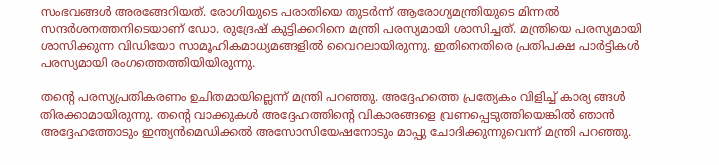സംഭവങ്ങള്‍ അരങ്ങേറിയത്. രോഗിയുടെ പരാതിയെ തുടര്‍ന്ന് ആരോഗ്യമന്ത്രിയുടെ മിന്നല്‍ സന്ദര്‍ശനത്തനിടെയാണ് ഡോ. രുദ്രേഷ് കുട്ടിക്കറിനെ മന്ത്രി പരസ്യമായി ശാസിച്ചത്. മന്ത്രിയെ പരസ്യമായി ശാസിക്കുന്ന വിഡിയോ സാമൂഹികമാധ്യമങ്ങളില്‍ വൈറലായിരുന്നു. ഇതിനെതിരെ പ്രതിപക്ഷ പാര്‍ട്ടികള്‍ പരസ്യമായി രംഗത്തെത്തിയിയിരുന്നു.

തന്റെ പരസ്യപ്രതികരണം ഉചിതമായില്ലെന്ന് മന്ത്രി പറഞ്ഞു. അദ്ദേഹത്തെ പ്രത്യേകം വിളിച്ച് കാര്യ ങ്ങള്‍ തിരക്കാമായിരുന്നു. തന്റെ വാക്കുകള്‍ അദ്ദേഹത്തിന്റെ വികാരങ്ങളെ വ്രണപ്പെടുത്തിയെങ്കില്‍ ഞാന്‍ അദ്ദേഹത്തോടും ഇന്ത്യന്‍മെഡിക്കല്‍ അസോസിയേഷനോടും മാപ്പു ചോദിക്കുന്നുവെന്ന് മന്ത്രി പറഞ്ഞു.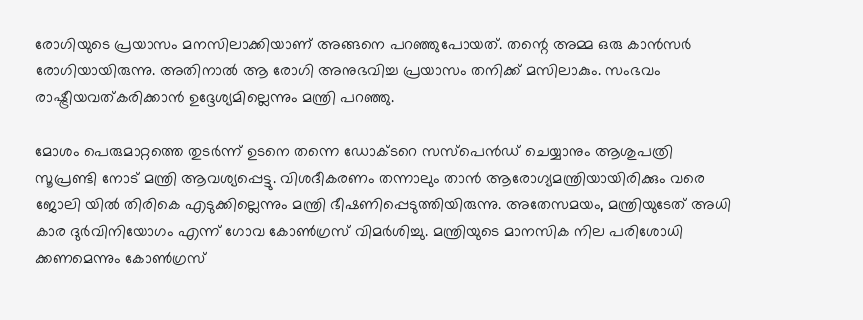രോഗിയുടെ പ്രയാസം മനസിലാക്കിയാണ് അങ്ങനെ പറഞ്ഞുപോയത്. തന്റെ അമ്മ ഒരു കാന്‍സര്‍ രോഗിയായിരുന്നു. അതിനാല്‍ ആ രോഗി അനുഭവിച്ച പ്രയാസം തനിക്ക് മസിലാകും. സംഭവം രാഷ്ട്രീയവത്കരിക്കാന്‍ ഉദ്ദേശ്യമില്ലെന്നും മന്ത്രി പറഞ്ഞു.

മോശം പെരുമാറ്റത്തെ തുടര്‍ന്ന് ഉടനെ തന്നെ ഡോക്ടറെ സസ്‌പെന്‍ഡ് ചെയ്യാനും ആശുപത്രി സൂപ്രണ്ടി നോട് മന്ത്രി ആവശ്യപ്പെട്ടു. വിശദീകരണം തന്നാലും താന്‍ ആരോഗ്യമന്ത്രിയായിരിക്കും വരെ ജോലി യില്‍ തിരികെ എടുക്കില്ലെന്നും മന്ത്രി ഭീഷണിപ്പെടുത്തിയിരുന്നു. അതേസമയം, മന്ത്രിയുടേത് അധി കാര ദുര്‍വിനിയോഗം എന്ന് ഗോവ കോണ്‍ഗ്രസ് വിമര്‍ശിച്ചു. മന്ത്രിയുടെ മാനസിക നില പരിശോധി ക്കണമെന്നും കോണ്‍ഗ്രസ്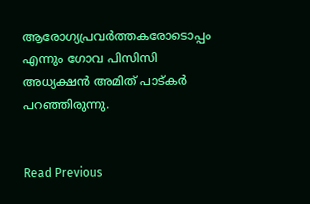ആരോഗ്യപ്രവര്‍ത്തകരോടൊപ്പം എന്നും ഗോവ പിസിസി അധ്യക്ഷന്‍ അമിത് പാട്കര്‍ പറഞ്ഞിരുന്നു.


Read Previous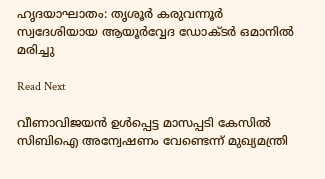ഹൃദയാഘാതം: തൃശൂര്‍ കരുവന്നൂര്‍ സ്വദേശിയായ ആയൂര്‍വ്വേദ ഡോക്ടര്‍ ഒമാനില്‍ മരിച്ചു

Read Next

വീണാവിജയന്‍ ഉള്‍പ്പെട്ട മാസപ്പടി കേസില്‍ സിബിഐ അന്വേഷണം വേണ്ടെന്ന് മുഖ്യമന്ത്രി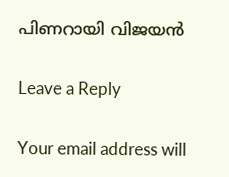പിണറായി വിജയന്‍

Leave a Reply

Your email address will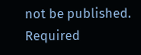not be published. Required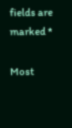fields are marked *

Most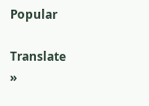Popular

Translate »